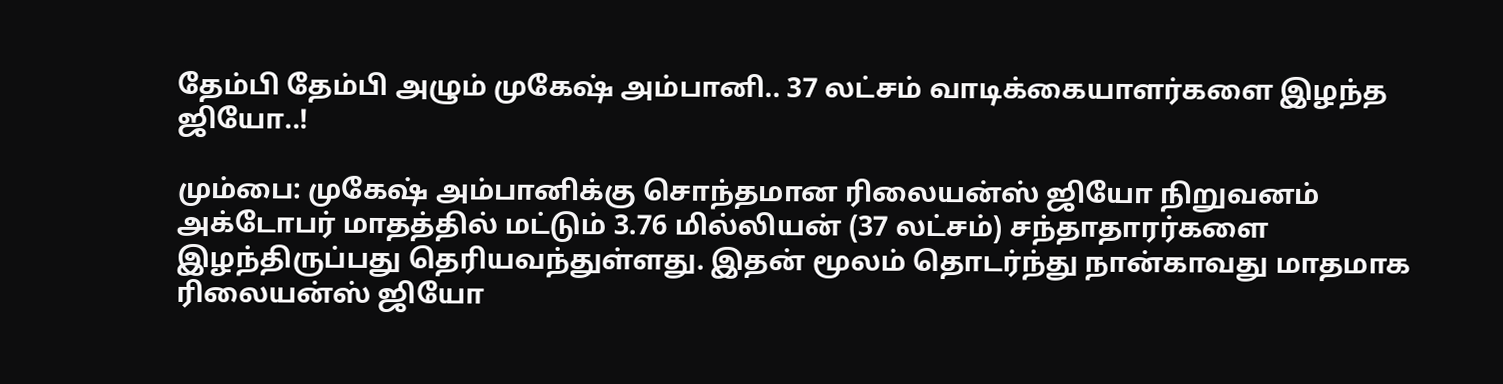தேம்பி தேம்பி அழும் முகேஷ் அம்பானி.. 37 லட்சம் வாடிக்கையாளர்களை இழந்த ஜியோ..!

மும்பை: முகேஷ் அம்பானிக்கு சொந்தமான ரிலையன்ஸ் ஜியோ நிறுவனம் அக்டோபர் மாதத்தில் மட்டும் 3.76 மில்லியன் (37 லட்சம்) சந்தாதாரர்களை இழந்திருப்பது தெரியவந்துள்ளது. இதன் மூலம் தொடர்ந்து நான்காவது மாதமாக ரிலையன்ஸ் ஜியோ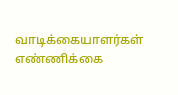வாடிக்கையாளர்கள் எண்ணிக்கை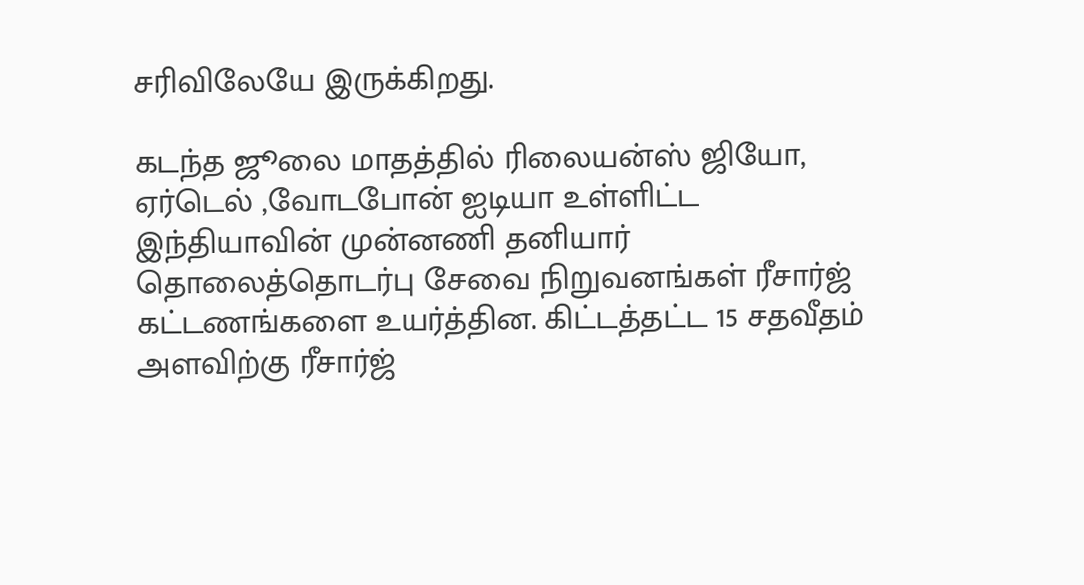சரிவிலேயே இருக்கிறது.

கடந்த ஜூலை மாதத்தில் ரிலையன்ஸ் ஜியோ, ஏர்டெல் ,வோடபோன் ஐடியா உள்ளிட்ட இந்தியாவின் முன்னணி தனியார் தொலைத்தொடர்பு சேவை நிறுவனங்கள் ரீசார்ஜ் கட்டணங்களை உயர்த்தின. கிட்டத்தட்ட 15 சதவீதம் அளவிற்கு ரீசார்ஜ்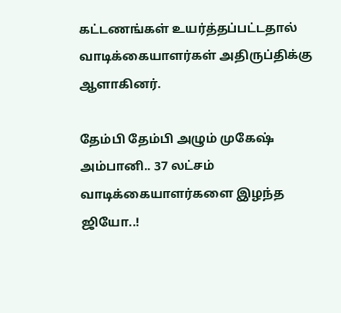கட்டணங்கள் உயர்த்தப்பட்டதால் வாடிக்கையாளர்கள் அதிருப்திக்கு ஆளாகினர்.

தேம்பி தேம்பி அழும் முகேஷ் அம்பானி.. 37 லட்சம் வாடிக்கையாளர்களை இழந்த ஜியோ..!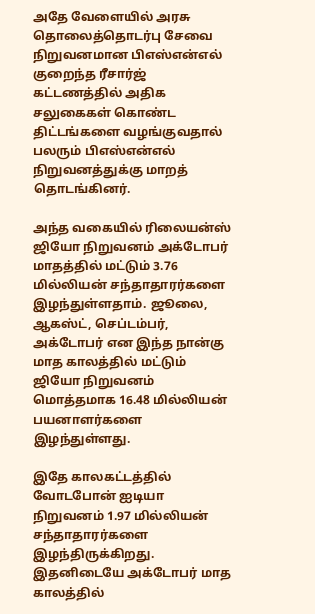அதே வேளையில் அரசு தொலைத்தொடர்பு சேவை நிறுவனமான பிஎஸ்என்எல் குறைந்த ரீசார்ஜ் கட்டணத்தில் அதிக சலுகைகள் கொண்ட திட்டங்களை வழங்குவதால் பலரும் பிஎஸ்என்எல் நிறுவனத்துக்கு மாறத் தொடங்கினர்.

அந்த வகையில் ரிலையன்ஸ் ஜியோ நிறுவனம் அக்டோபர் மாதத்தில் மட்டும் 3.76 மில்லியன் சந்தாதாரர்களை இழந்துள்ளதாம். ஜூலை, ஆகஸ்ட், செப்டம்பர், அக்டோபர் என இந்த நான்கு மாத காலத்தில் மட்டும் ஜியோ நிறுவனம் மொத்தமாக 16.48 மில்லியன் பயனாளர்களை இழந்துள்ளது.

இதே காலகட்டத்தில் வோடபோன் ஐடியா நிறுவனம் 1.97 மில்லியன் சந்தாதாரர்களை இழந்திருக்கிறது. இதனிடையே அக்டோபர் மாத காலத்தில்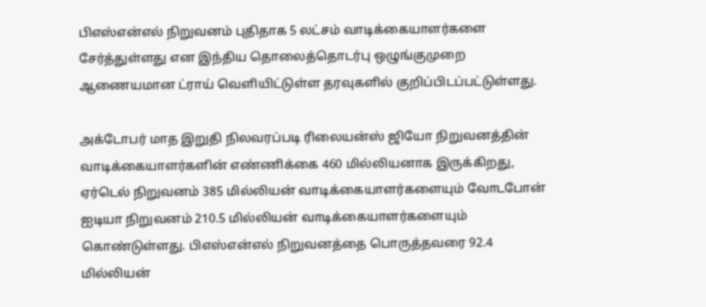பிஎஸ்என்எல் நிறுவனம் புதிதாக 5 லட்சம் வாடிக்கையாளர்களை சேர்த்துள்ளது என இந்திய தொலைத்தொடர்பு ஒழுங்குமுறை ஆணையமான ட்ராய் வெளியிட்டுள்ள தரவுகளில் குறிப்பிடப்பட்டுள்ளது.

அக்டோபர் மாத இறுதி நிலவரப்படி ரிலையன்ஸ் ஜியோ நிறுவனத்தின் வாடிக்கையாளர்களின் எண்ணிக்கை 460 மில்லியனாக இருக்கிறது, ஏர்டெல் நிறுவனம் 385 மில்லியன் வாடிக்கையாளர்களையும் வோடபோன் ஐடியா நிறுவனம் 210.5 மில்லியன் வாடிக்கையாளர்களையும் கொண்டுள்ளது. பிஎஸ்என்எல் நிறுவனத்தை பொருத்தவரை 92.4 மில்லியன்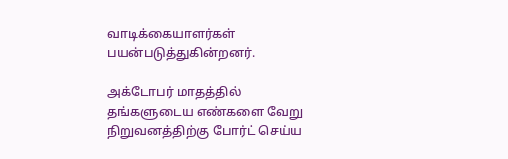வாடிக்கையாளர்கள் பயன்படுத்துகின்றனர்.

அக்டோபர் மாதத்தில் தங்களுடைய எண்களை வேறு நிறுவனத்திற்கு போர்ட் செய்ய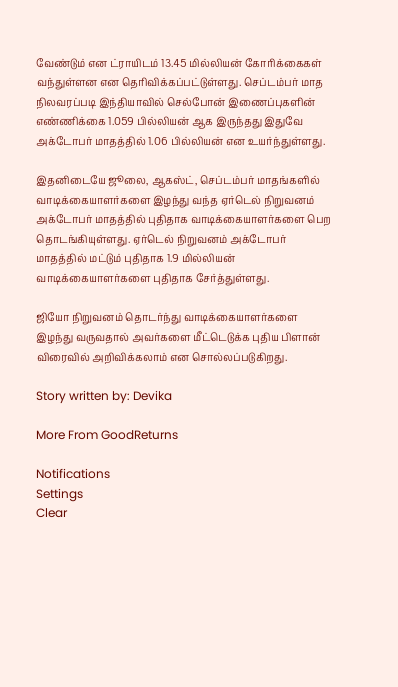வேண்டும் என ட்ராயிடம் 13.45 மில்லியன் கோரிக்கைகள் வந்துள்ளன என தெரிவிக்கப்பட்டுள்ளது. செப்டம்பர் மாத நிலவரப்படி இந்தியாவில் செல்போன் இணைப்புகளின் எண்ணிக்கை 1.059 பில்லியன் ஆக இருந்தது இதுவே அக்டோபர் மாதத்தில் 1.06 பில்லியன் என உயர்ந்துள்ளது.

இதனிடையே ஜூலை, ஆகஸ்ட், செப்டம்பர் மாதங்களில் வாடிக்கையாளர்களை இழந்து வந்த ஏர்டெல் நிறுவனம் அக்டோபர் மாதத்தில் புதிதாக வாடிக்கையாளர்களை பெற தொடங்கியுள்ளது. ஏர்டெல் நிறுவனம் அக்டோபர் மாதத்தில் மட்டும் புதிதாக 1.9 மில்லியன் வாடிக்கையாளர்களை புதிதாக சேர்த்துள்ளது.

ஜியோ நிறுவனம் தொடர்ந்து வாடிக்கையாளர்களை இழந்து வருவதால் அவர்களை மீட்டெடுக்க புதிய பிளான் விரைவில் அறிவிக்கலாம் என சொல்லப்படுகிறது.

Story written by: Devika

More From GoodReturns

Notifications
Settings
Clear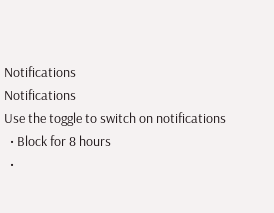Notifications
Notifications
Use the toggle to switch on notifications
  • Block for 8 hours
  •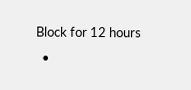Block for 12 hours
  •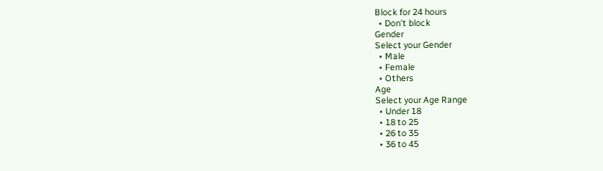Block for 24 hours
  • Don't block
Gender
Select your Gender
  • Male
  • Female
  • Others
Age
Select your Age Range
  • Under 18
  • 18 to 25
  • 26 to 35
  • 36 to 45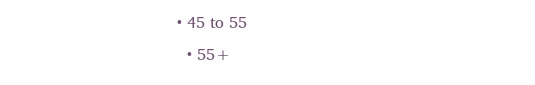• 45 to 55
  • 55+